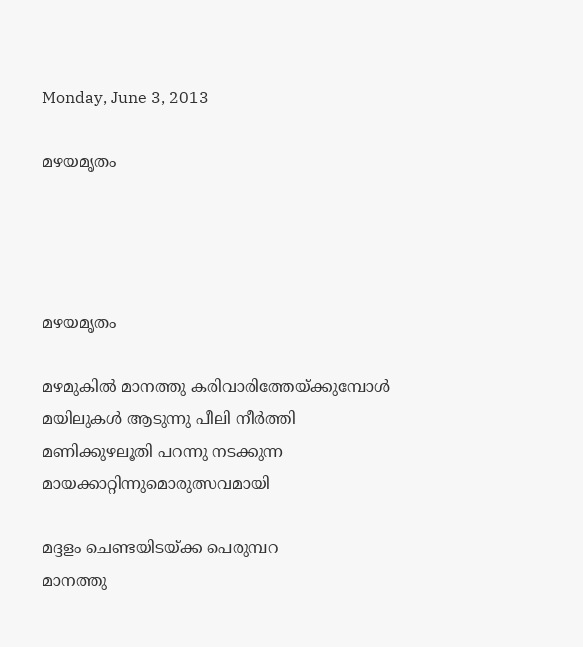Monday, June 3, 2013

മഴയമൃതം




മഴയമൃതം

മഴമുകിൽ മാനത്തു കരിവാരിത്തേയ്ക്കുമ്പോൾ
മയിലുകൾ ആടുന്നു പീലി നീർത്തി
മണിക്കുഴലൂതി പറന്നു നടക്കുന്ന
മായക്കാറ്റിന്നുമൊരുത്സവമായി

മദ്ദളം ചെണ്ടയിടയ്ക്ക പെരുമ്പറ
മാനത്തു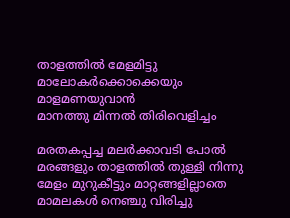താളത്തിൽ മേളമിട്ടു
മാലോകർക്കൊക്കെയും മാളമണയുവാൻ
മാനത്തു മിന്നൽ തിരിവെളിച്ചം

മരതകപ്പച്ച മലർക്കാവടി പോൽ
മരങ്ങളും താളത്തിൽ തുള്ളി നിന്നു
മേളം മുറുകീട്ടും മാറ്റങ്ങളില്ലാതെ
മാമലകൾ നെഞ്ചു വിരിച്ചു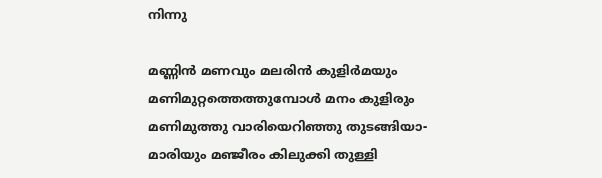നിന്നു

മണ്ണിൻ മണവും മലരിൻ കുളിർമയും
മണിമുറ്റത്തെത്തുമ്പോൾ മനം കുളിരും
മണിമുത്തു വാരിയെറിഞ്ഞു തുടങ്ങിയാ-
മാരിയും മഞ്ജീരം കിലുക്കി തുള്ളി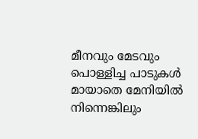മീനവും മേടവും പൊള്ളിച്ച പാടുകൾ
മായാതെ മേനിയിൽ നിന്നെങ്കിലും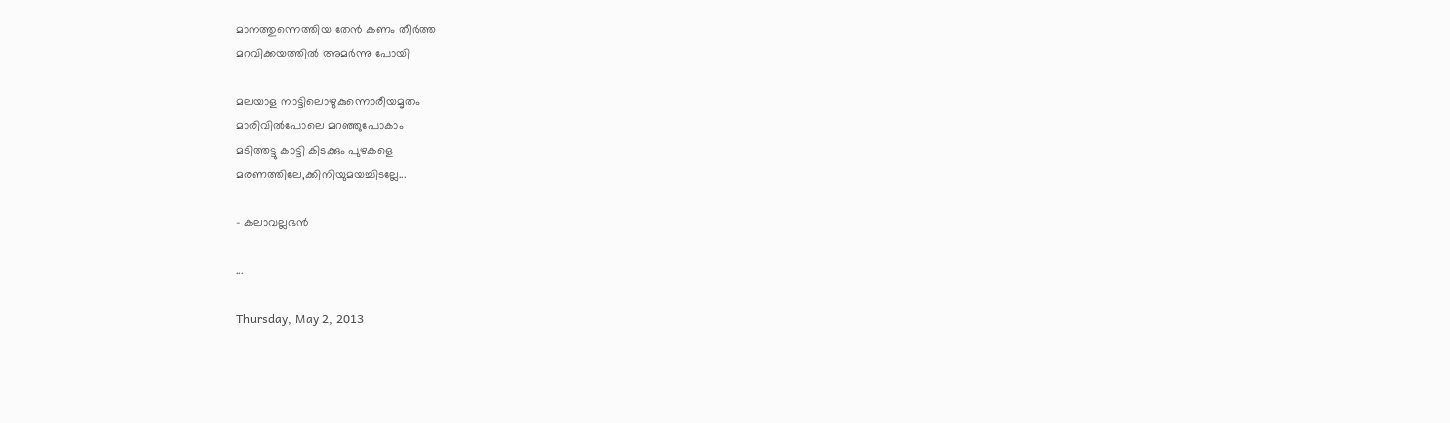മാനത്തുന്നെത്തിയ തേൻ കണം തീർത്ത
മറവിക്കയത്തിൽ അമർന്നു പോയി

മലയാള നാട്ടിലൊഴുകുന്നൊരീയമൃതം
മാരിവിൽപോലെ മറഞ്ഞുപോകാം
മടിത്തട്ടു കാട്ടി കിടക്കും പുഴകളെ
മരണത്തിലേ,ക്കിനിയുമയച്ചിടല്ലേ...

- കലാവല്ലഭൻ

...

Thursday, May 2, 2013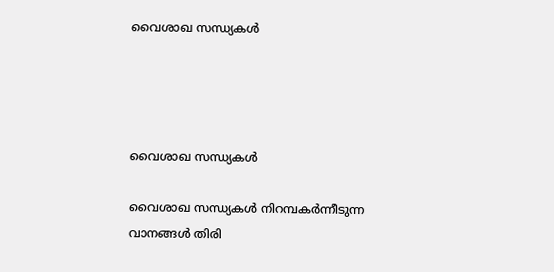വൈശാഖ സന്ധ്യകൾ




വൈശാഖ സന്ധ്യകൾ

വൈശാഖ സന്ധ്യകൾ നിറമ്പകർന്നീടുന്ന
വാനങ്ങൾ തിരി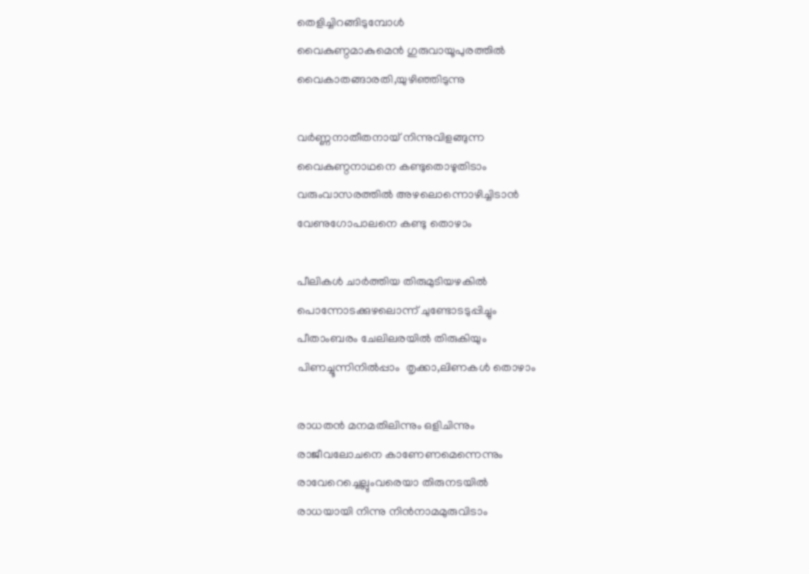തെളിച്ചിറങ്ങിടുമ്പോൾ
വൈകുണ്ഠമാകുമെൻ ഗുരുവായൂപുരത്തിൽ
വൈകാതങ്ങാരതി,യുഴിഞ്ഞിടുന്നു

വർണ്ണനാതീതനായ് നിന്നുവിളങ്ങുന്ന
വൈകുണ്ഠനാഥനെ കണ്ടുതൊഴുതിടാം
വരുംവാസരത്തിൽ അഴലൊന്നൊഴിച്ചിടാൻ
വേണുഗോപാലനെ കണ്ടു തൊഴാം

പീലികൾ ചാർത്തിയ തിരുമുടിയഴകിൽ
പൊന്നോടക്കുഴലൊന്ന് ചുണ്ടോടടുപ്പിച്ചും
പീതാംബരം ചേലിലരയിൽ തിരുകിയും
പിണച്ചൂന്നിനിൽപ്പാം  തൃക്കാ,ലിണകൾ തൊഴാം

രാധതൻ മനമതിലിന്നും ഒളിചിന്നും
രാജീവലോചനെ കാണേണമെന്നെന്നും
രാവേറെച്ചെല്ലുംവരെയാ തിരുനടയിൽ
രാധയായി നിന്നു നിൻനാമമുരുവിടാം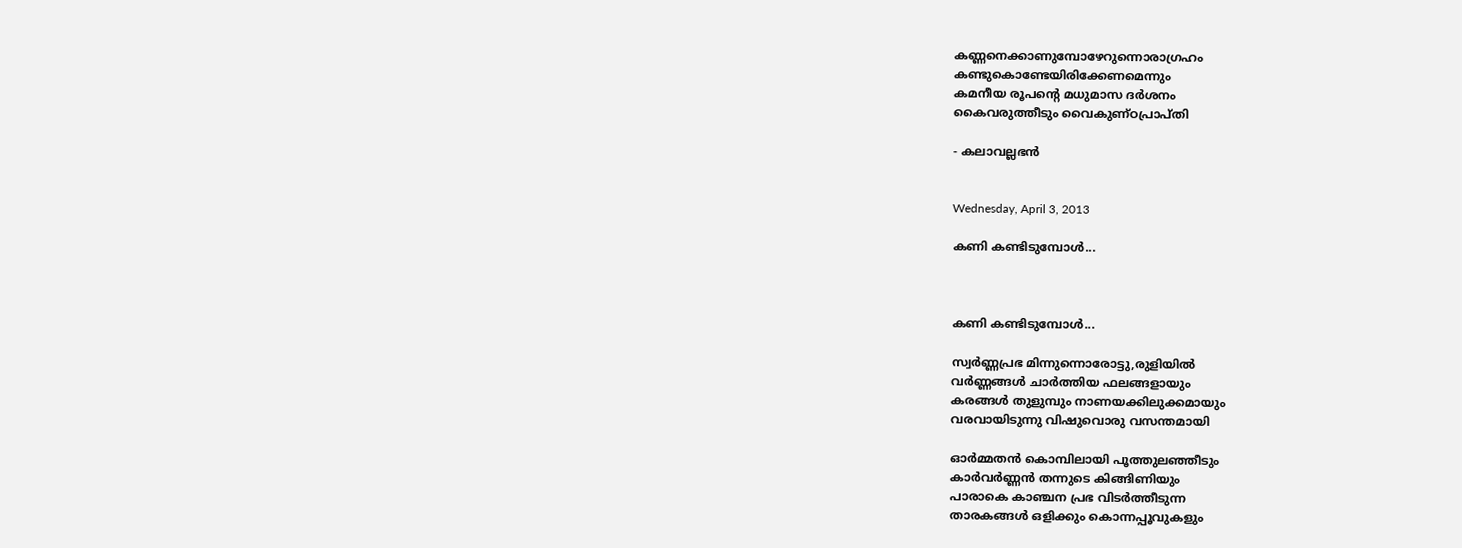കണ്ണനെക്കാണുമ്പോഴേറുന്നൊരാഗ്രഹം
കണ്ടുകൊണ്ടേയിരിക്കേണമെന്നും
കമനീയ രൂപന്റെ മധുമാസ ദർശനം
കൈവരുത്തീടും വൈകുണ്ഠപ്രാപ്തി

- കലാവല്ലഭൻ


Wednesday, April 3, 2013

കണി കണ്ടിടുമ്പോൾ...



കണി കണ്ടിടുമ്പോൾ...

സ്വർണ്ണപ്രഭ മിന്നുന്നൊരോട്ടു,രുളിയിൽ
വർണ്ണങ്ങൾ ചാർത്തിയ ഫലങ്ങളായും
കരങ്ങൾ തുളുമ്പും നാണയക്കിലുക്കമായും
വരവായിടുന്നു വിഷുവൊരു വസന്തമായി

ഓർമ്മതൻ കൊമ്പിലായി പൂത്തുലഞ്ഞീടും
കാർവർണ്ണൻ തന്നുടെ കിങ്ങിണിയും
പാരാകെ കാഞ്ചന പ്രഭ വിടർത്തീടുന്ന
താരകങ്ങൾ ഒളിക്കും കൊന്നപ്പൂവുകളും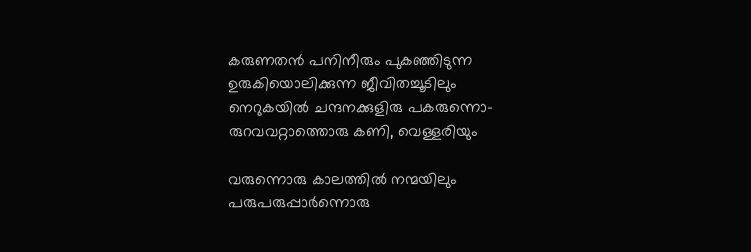കരുണതൻ പനിനീരും പുകഞ്ഞിടുന്ന
ഉരുകിയൊലിക്കുന്ന ജീവിതച്ചൂടിലും
നെറുകയിൽ ചന്ദനക്കുളിരു പകരുന്നൊ-
രുറവവറ്റാത്തൊരു കണി, വെള്ളരിയും

വരുന്നൊരു കാലത്തിൽ നന്മയിലും
പരുപരുപ്പാർന്നൊരു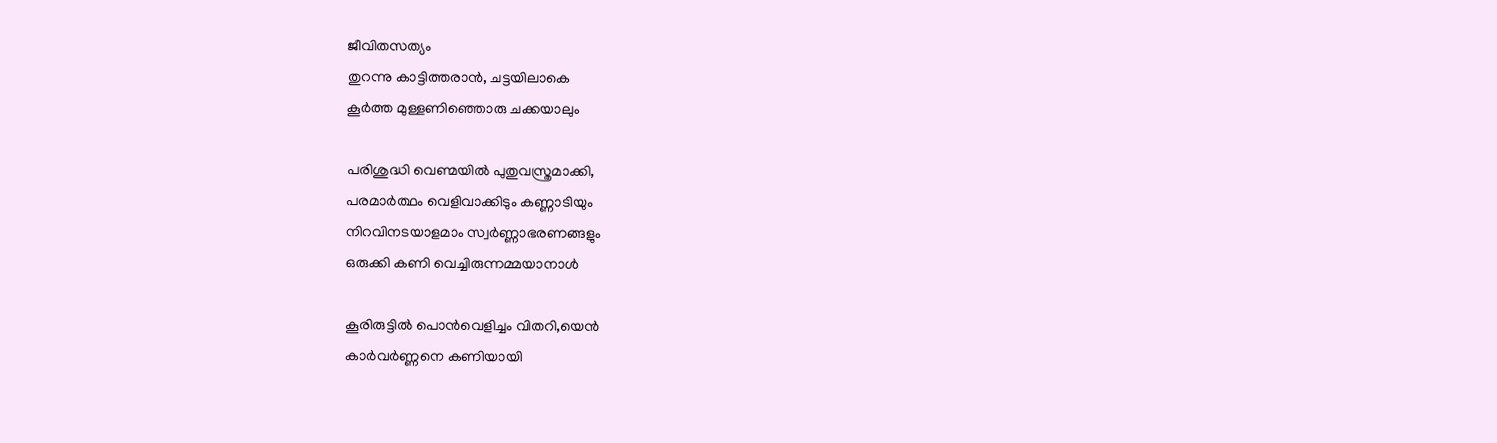ജീവിതസത്യം
തുറന്നു കാട്ടിത്തരാൻ, ചട്ടയിലാകെ
കൂർത്ത മുള്ളണിഞ്ഞൊരു ചക്കയാലും

പരിശുദ്ധി വെണ്മയിൽ പുതുവസ്ത്രമാക്കി,
പരമാർത്ഥം വെളിവാക്കിടും കണ്ണാടിയും
നിറവിനടയാളമാം സ്വർണ്ണാഭരണങ്ങളും
ഒരുക്കി കണി വെച്ചിരുന്നമ്മയാനാൾ

കൂരിരുട്ടിൽ പൊൻവെളിച്ചം വിതറി,യെൻ
കാർവർണ്ണനെ കണിയായി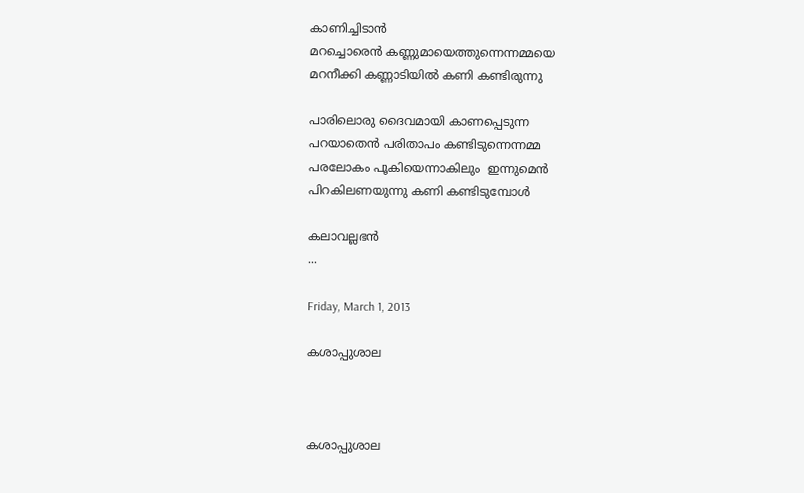കാണിച്ചിടാൻ
മറച്ചൊരെൻ കണ്ണുമായെത്തുന്നെന്നമ്മയെ
മറനീക്കി കണ്ണാടിയിൽ കണി കണ്ടിരുന്നു

പാരിലൊരു ദൈവമായി കാണപ്പെടുന്ന
പറയാതെൻ പരിതാപം കണ്ടിടുന്നെന്നമ്മ
പരലോകം പൂകിയെന്നാകിലും  ഇന്നുമെൻ
പിറകിലണയുന്നു കണി കണ്ടിടുമ്പോൾ

കലാവല്ലഭൻ
...

Friday, March 1, 2013

കശാപ്പുശാല



കശാപ്പുശാല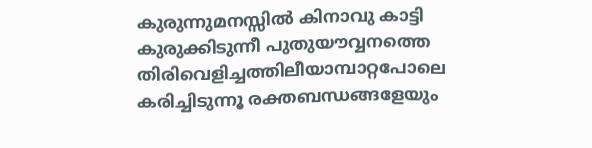കുരുന്നുമനസ്സിൽ കിനാവു കാട്ടി
കുരുക്കിടുന്നീ പുതുയൗവ്വനത്തെ
തിരിവെളിച്ചത്തിലീയാമ്പാറ്റപോലെ
കരിച്ചിടുന്നൂ രക്തബന്ധങ്ങളേയും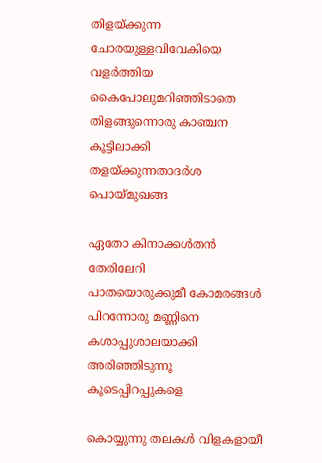തിളയ്ക്കുന്ന ചോരയുള്ളവിവേകിയെ
വളർത്തിയ കൈപോലുമറിഞ്ഞിടാതെ
തിളങ്ങുന്നൊരു കാഞ്ചന കൂട്ടിലാക്കി
തളയ്ക്കുന്നതാദർശ പൊയ്മുഖങ്ങ

ഏതോ കിനാക്കൾതൻ തേരിലേറി
പാതയൊരുക്കുമീ കോമരങ്ങൾ
പിറന്നോരു മണ്ണിനെ കശാപ്പുശാലയാക്കി
അരിഞ്ഞിടുന്നൂ കൂടെപ്പിറപ്പുകളെ

കൊയ്യുന്നു തലകൾ വിളകളായീ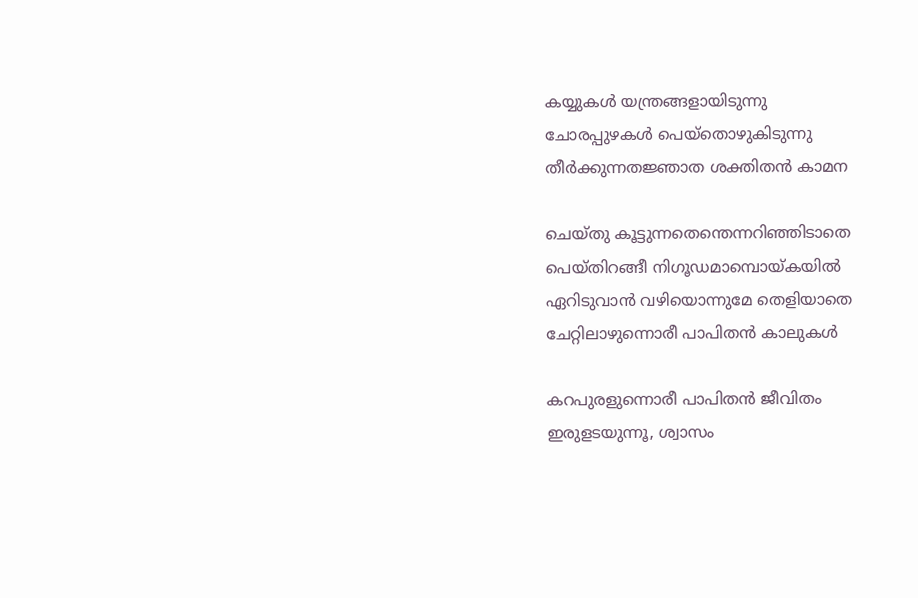കയ്യുകൾ യന്ത്രങ്ങളായിടുന്നു
ചോരപ്പുഴകൾ പെയ്തൊഴുകിടുന്നു
തീർക്കുന്നതജ്ഞാത ശക്തിതൻ കാമന

ചെയ്തു കൂട്ടുന്നതെന്തെന്നറിഞ്ഞിടാതെ
പെയ്തിറങ്ങീ നിഗൂഡമാമ്പൊയ്കയിൽ
ഏറിടുവാൻ വഴിയൊന്നുമേ തെളിയാതെ
ചേറ്റിലാഴുന്നൊരീ പാപിതൻ കാലുകൾ

കറപുരളുന്നൊരീ പാപിതൻ ജീവിതം
ഇരുളടയുന്നൂ, ശ്വാസം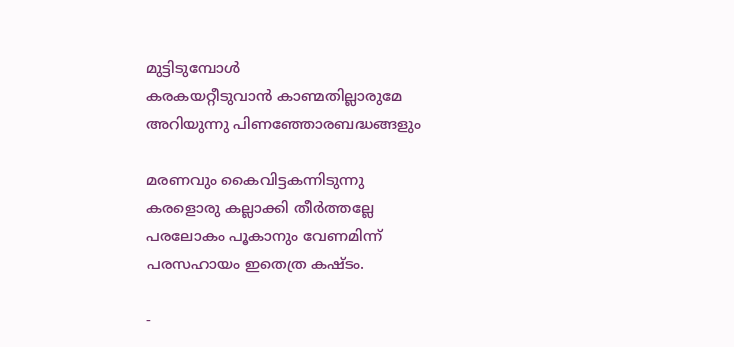മുട്ടിടുമ്പോൾ
കരകയറ്റീടുവാൻ കാണ്മതില്ലാരുമേ
അറിയുന്നു പിണഞ്ഞോരബദ്ധങ്ങളും

മരണവും കൈവിട്ടകന്നിടുന്നു
കരളൊരു കല്ലാക്കി തീർത്തല്ലേ
പരലോകം പൂകാനും വേണമിന്ന്
പരസഹായം ഇതെത്ര കഷ്ടം.

-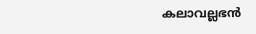കലാവല്ലഭൻ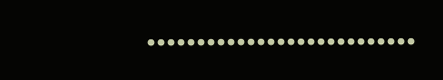………………………